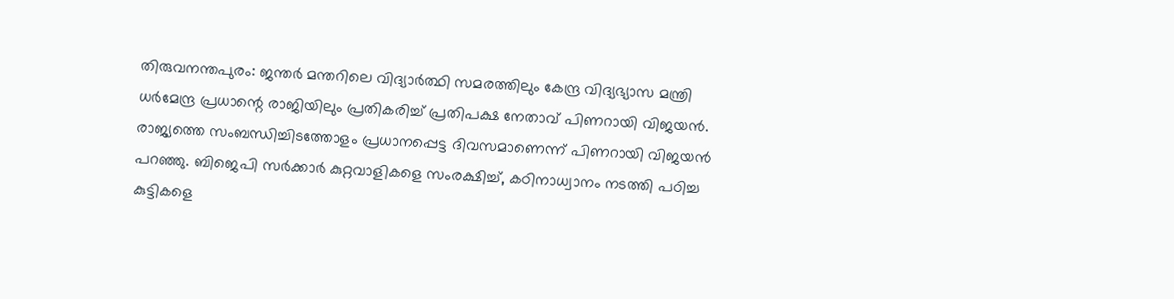തിരുവനന്തപുരം: ജന്തർ മന്തറിലെ വിദ്യാർത്ഥി സമരത്തിലും കേന്ദ്ര വിദ്യഭ്യാസ മന്ത്രി ധർമേന്ദ്ര പ്രധാന്റെ രാജിയിലും പ്രതികരിച്ച് പ്രതിപക്ഷ നേതാവ് പിണറായി വിജയൻ. രാജ്യത്തെ സംബന്ധിച്ചിടത്തോളം പ്രധാനപ്പെട്ട ദിവസമാണെന്ന് പിണറായി വിജയൻ പറഞ്ഞു. ബിജെപി സർക്കാർ കുറ്റവാളികളെ സംരക്ഷിച്ച്, കഠിനാധ്വാനം നടത്തി പഠിച്ച കുട്ടികളെ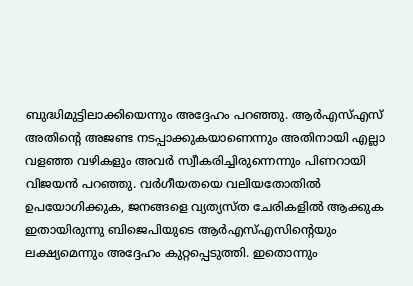ബുദ്ധിമുട്ടിലാക്കിയെന്നും അദ്ദേഹം പറഞ്ഞു. ആർഎസ്എസ് അതിന്റെ അജണ്ട നടപ്പാക്കുകയാണെന്നും അതിനായി എല്ലാ വളഞ്ഞ വഴികളും അവർ സ്വീകരിച്ചിരുന്നെന്നും പിണറായി വിജയൻ പറഞ്ഞു. വർഗീയതയെ വലിയതോതിൽ ഉപയോഗിക്കുക, ജനങ്ങളെ വ്യത്യസ്ത ചേരികളിൽ ആക്കുക ഇതായിരുന്നു ബിജെപിയുടെ ആർഎസ്എസിൻ്റെയും ലക്ഷ്യമെന്നും അദ്ദേഹം കുറ്റപ്പെടുത്തി. ഇതൊന്നും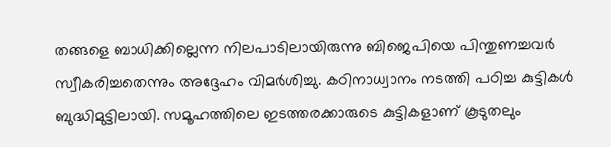തങ്ങളെ ബാധിക്കില്ലെന്ന നിലപാടിലായിരുന്നു ബിജെപിയെ പിന്തുണച്ചവർ സ്വീകരിച്ചതെന്നും അദ്ദേഹം വിമർശിച്ചു. കഠിനാധ്വാനം നടത്തി പഠിച്ച കുട്ടികൾ ബുദ്ധിമുട്ടിലായി. സമൂഹത്തിലെ ഇടത്തരക്കാരുടെ കുട്ടികളാണ് കൂടുതലും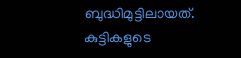ബുദ്ധിമുട്ടിലായത്. കുട്ടികളുടെ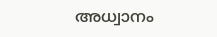അധ്വാനം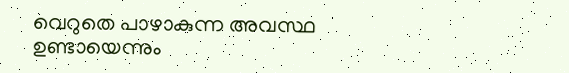വെറുതെ പാഴാകുന്ന അവസ്ഥ ഉണ്ടായെന്നും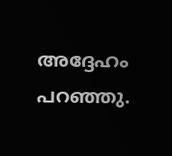അദ്ദേഹം പറഞ്ഞു.